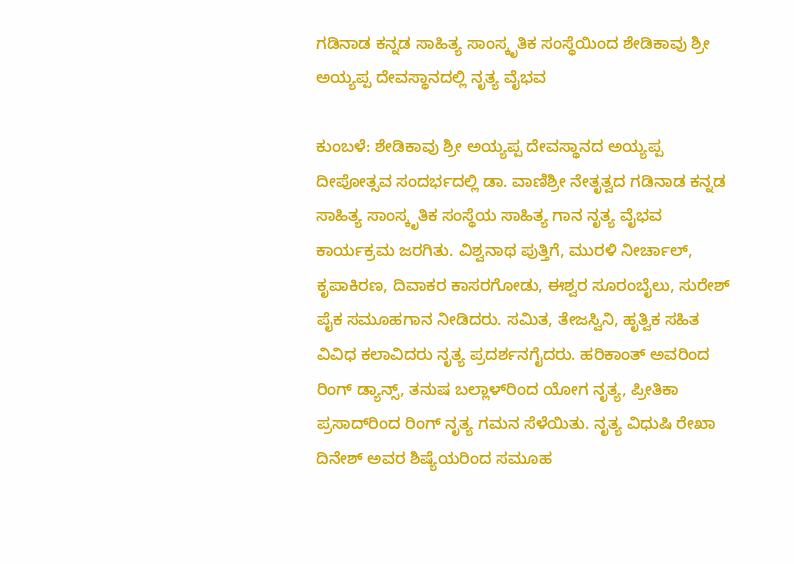ಗಡಿನಾಡ ಕನ್ನಡ ಸಾಹಿತ್ಯ ಸಾಂಸ್ಕೃತಿಕ ಸಂಸ್ಥೆಯಿಂದ ಶೇಡಿಕಾವು ಶ್ರೀ ಅಯ್ಯಪ್ಪ ದೇವಸ್ಥಾನದಲ್ಲಿ ನೃತ್ಯ ವೈಭವ

ಕುಂಬಳೆ: ಶೇಡಿಕಾವು ಶ್ರೀ ಅಯ್ಯಪ್ಪ ದೇವಸ್ಥಾನದ ಅಯ್ಯಪ್ಪ ದೀಪೋತ್ಸವ ಸಂದರ್ಭದಲ್ಲಿ ಡಾ. ವಾಣಿಶ್ರೀ ನೇತೃತ್ವದ ಗಡಿನಾಡ ಕನ್ನಡ ಸಾಹಿತ್ಯ ಸಾಂಸ್ಕೃತಿಕ ಸಂಸ್ಥೆಯ ಸಾಹಿತ್ಯ ಗಾನ ನೃತ್ಯ ವೈಭವ ಕಾರ್ಯಕ್ರಮ ಜರಗಿತು. ವಿಶ್ವನಾಥ ಪುತ್ತಿಗೆ, ಮುರಳಿ ನೀರ್ಚಾಲ್, ಕೃಪಾಕಿರಣ, ದಿವಾಕರ ಕಾಸರಗೋಡು, ಈಶ್ವರ ಸೂರಂಬೈಲು, ಸುರೇಶ್ ಪೈಕ ಸಮೂಹಗಾನ ನೀಡಿದರು. ಸಮಿತ, ತೇಜಸ್ವಿನಿ, ಹೃತ್ವಿಕ ಸಹಿತ ವಿವಿಧ ಕಲಾವಿದರು ನೃತ್ಯ ಪ್ರದರ್ಶನಗೈದರು. ಹರಿಕಾಂತ್ ಅವರಿಂದ ರಿಂಗ್ ಡ್ಯಾನ್ಸ್, ತನುಷ ಬಲ್ಲಾಳ್‌ರಿಂದ ಯೋಗ ನೃತ್ಯ, ಪ್ರೀತಿಕಾ ಪ್ರಸಾದ್‌ರಿಂದ ರಿಂಗ್ ನೃತ್ಯ ಗಮನ ಸೆಳೆಯಿತು. ನೃತ್ಯ ವಿಧುಷಿ ರೇಖಾ ದಿನೇಶ್ ಅವರ ಶಿಷ್ಯೆಯರಿಂದ ಸಮೂಹ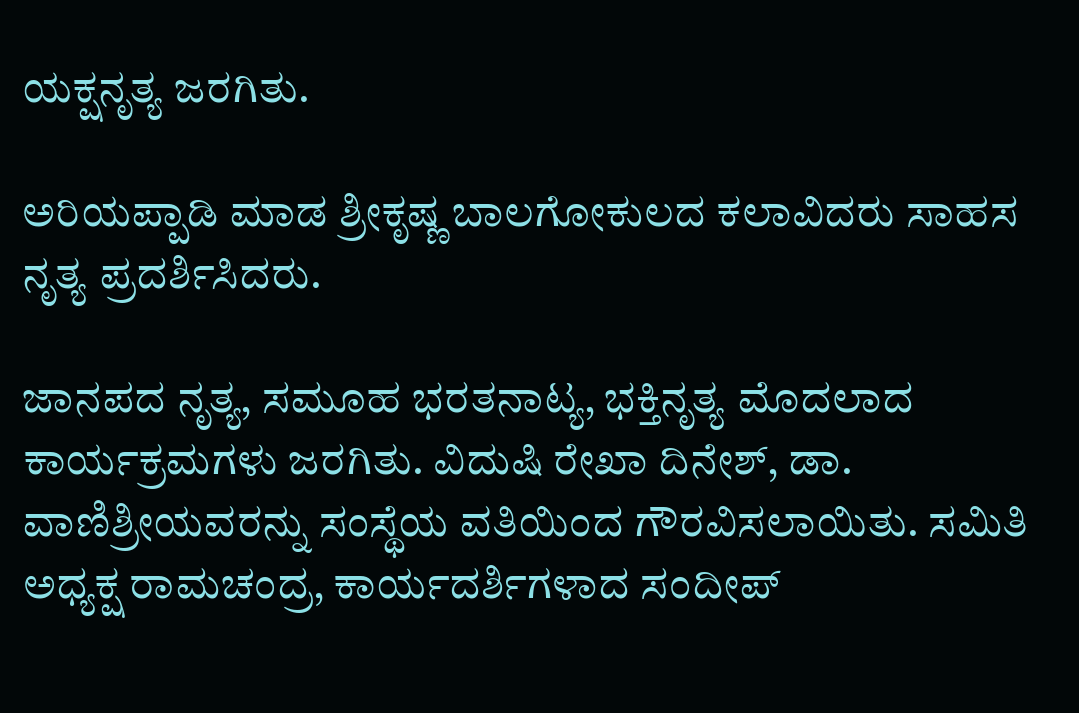ಯಕ್ಷನೃತ್ಯ ಜರಗಿತು.

ಅರಿಯಪ್ಪಾಡಿ ಮಾಡ ಶ್ರೀಕೃಷ್ಣ ಬಾಲಗೋಕುಲದ ಕಲಾವಿದರು ಸಾಹಸ ನೃತ್ಯ ಪ್ರದರ್ಶಿಸಿದರು.

ಜಾನಪದ ನೃತ್ಯ, ಸಮೂಹ ಭರತನಾಟ್ಯ, ಭಕ್ತಿನೃತ್ಯ ಮೊದಲಾದ ಕಾರ್ಯಕ್ರಮಗಳು ಜರಗಿತು. ವಿದುಷಿ ರೇಖಾ ದಿನೇಶ್, ಡಾ. ವಾಣಿಶ್ರೀಯವರನ್ನು ಸಂಸ್ಥೆಯ ವತಿಯಿಂದ ಗೌರವಿಸಲಾಯಿತು. ಸಮಿತಿ ಅಧ್ಯಕ್ಷ ರಾಮಚಂದ್ರ, ಕಾರ್ಯದರ್ಶಿಗಳಾದ ಸಂದೀಪ್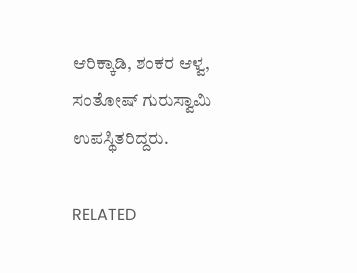ಆರಿಕ್ಕಾಡಿ, ಶಂಕರ ಆಳ್ವ, ಸಂತೋಷ್ ಗುರುಸ್ವಾಮಿ ಉಪಸ್ಥಿತರಿದ್ದರು.

RELATED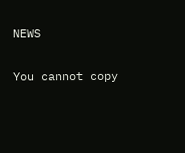NEWS

You cannot copy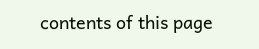contents of this page